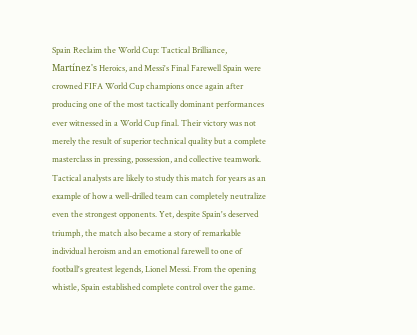Spain Reclaim the World Cup: Tactical Brilliance, Martínez's Heroics, and Messi's Final Farewell Spain were crowned FIFA World Cup champions once again after producing one of the most tactically dominant performances ever witnessed in a World Cup final. Their victory was not merely the result of superior technical quality but a complete masterclass in pressing, possession, and collective teamwork. Tactical analysts are likely to study this match for years as an example of how a well-drilled team can completely neutralize even the strongest opponents. Yet, despite Spain's deserved triumph, the match also became a story of remarkable individual heroism and an emotional farewell to one of football's greatest legends, Lionel Messi. From the opening whistle, Spain established complete control over the game.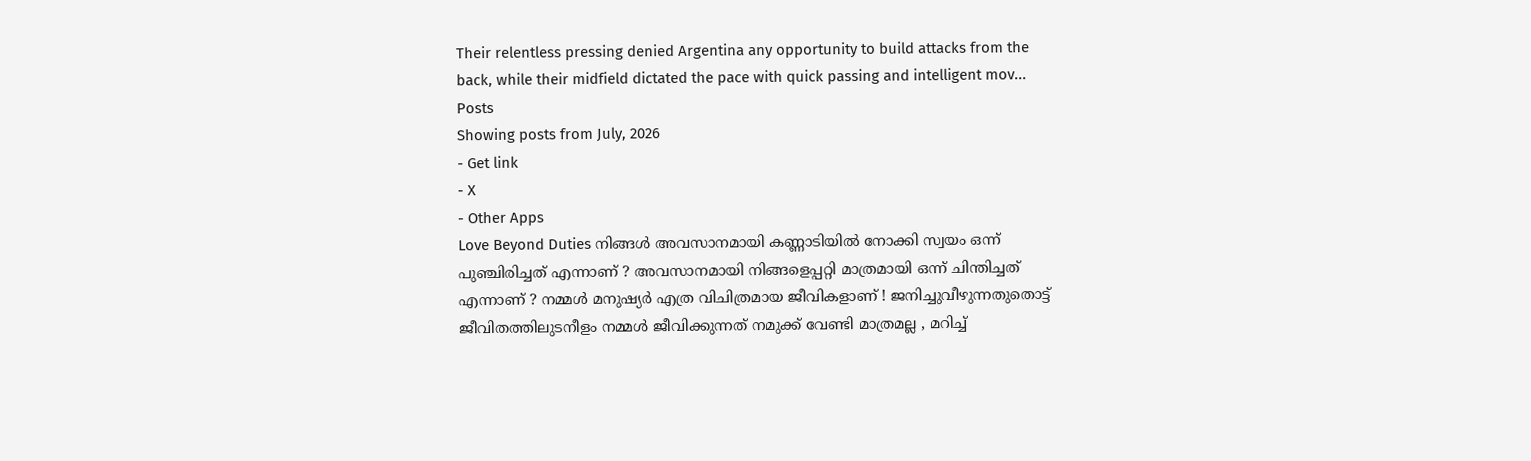Their relentless pressing denied Argentina any opportunity to build attacks from the back, while their midfield dictated the pace with quick passing and intelligent mov...
Posts
Showing posts from July, 2026
- Get link
- X
- Other Apps
Love Beyond Duties നിങ്ങൾ അവസാനമായി കണ്ണാടിയിൽ നോക്കി സ്വയം ഒന്ന് പുഞ്ചിരിച്ചത് എന്നാണ് ? അവസാനമായി നിങ്ങളെപ്പറ്റി മാത്രമായി ഒന്ന് ചിന്തിച്ചത് എന്നാണ് ? നമ്മൾ മനുഷ്യർ എത്ര വിചിത്രമായ ജീവികളാണ് ! ജനിച്ചുവീഴുന്നതുതൊട്ട് ജീവിതത്തിലുടനീളം നമ്മൾ ജീവിക്കുന്നത് നമുക്ക് വേണ്ടി മാത്രമല്ല , മറിച്ച്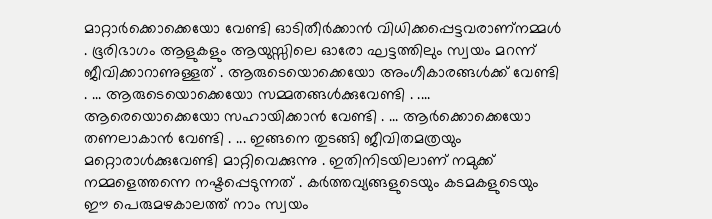മാറ്റാർക്കൊക്കെയോ വേണ്ടി ഓടിതീർക്കാൻ വിധിക്കപ്പെട്ടവരാണ്നമ്മൾ . ഭൂരിഭാഗം ആളുകളും ആയുസ്സിലെ ഓരോ ഘട്ടത്തിലും സ്വയം മറന്ന് ജീവിക്കാറാണുള്ളത് . ആരുടെയൊക്കെയോ അംഗീകാരങ്ങൾക്ക് വേണ്ടി . ... ആരുടെയൊക്കെയോ സമ്മതങ്ങൾക്കുവേണ്ടി . .... ആരെയൊക്കെയോ സഹായിക്കാൻ വേണ്ടി . ... ആർക്കൊക്കെയോ തണലാകാൻ വേണ്ടി . ... ഇങ്ങനെ തുടങ്ങി ജീവിതമത്രയും മറ്റൊരാൾക്കുവേണ്ടി മാറ്റിവെക്കുന്നു . ഇതിനിടയിലാണ് നമുക്ക് നമ്മളെത്തന്നെ നഷ്ടപ്പെടുന്നത് . കർത്തവ്യങ്ങളുടെയും കടമകളുടെയും ഈ പെരുമഴകാലത്ത് നാം സ്വയം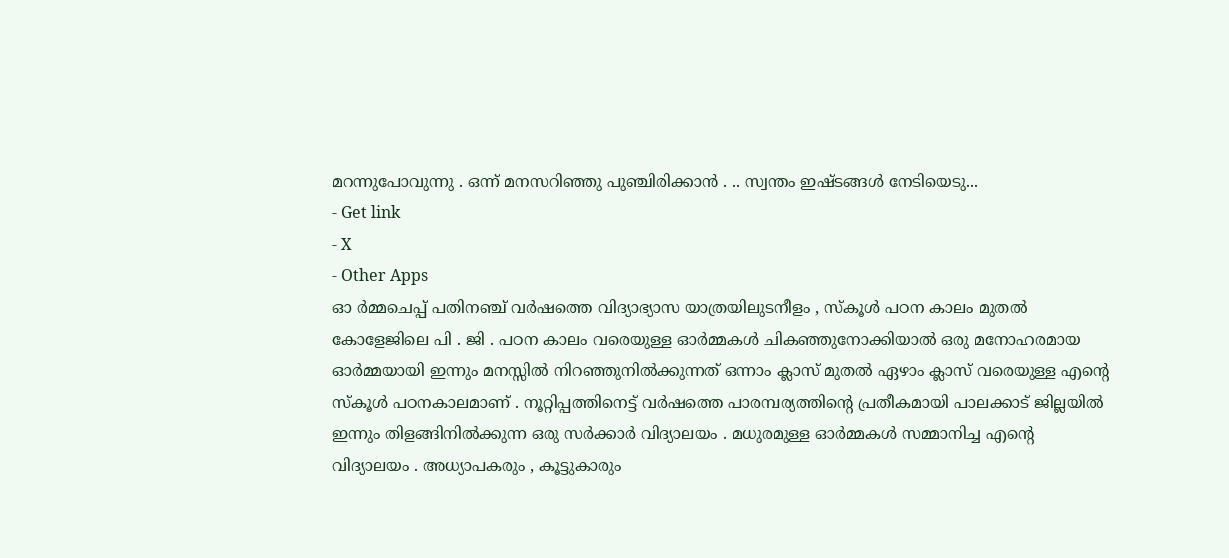മറന്നുപോവുന്നു . ഒന്ന് മനസറിഞ്ഞു പുഞ്ചിരിക്കാൻ . .. സ്വന്തം ഇഷ്ടങ്ങൾ നേടിയെടു...
- Get link
- X
- Other Apps
ഓ ർമ്മചെപ്പ് പതിനഞ്ച് വർഷത്തെ വിദ്യാഭ്യാസ യാത്രയിലുടനീളം , സ്കൂൾ പഠന കാലം മുതൽ കോളേജിലെ പി . ജി . പഠന കാലം വരെയുള്ള ഓർമ്മകൾ ചികഞ്ഞുനോക്കിയാൽ ഒരു മനോഹരമായ ഓർമ്മയായി ഇന്നും മനസ്സിൽ നിറഞ്ഞുനിൽക്കുന്നത് ഒന്നാം ക്ലാസ് മുതൽ ഏഴാം ക്ലാസ് വരെയുള്ള എന്റെ സ്കൂൾ പഠനകാലമാണ് . നൂറ്റിപ്പത്തിനെട്ട് വർഷത്തെ പാരമ്പര്യത്തിന്റെ പ്രതീകമായി പാലക്കാട് ജില്ലയിൽ ഇന്നും തിളങ്ങിനിൽക്കുന്ന ഒരു സർക്കാർ വിദ്യാലയം . മധുരമുള്ള ഓർമ്മകൾ സമ്മാനിച്ച എന്റെ വിദ്യാലയം . അധ്യാപകരും , കൂട്ടുകാരും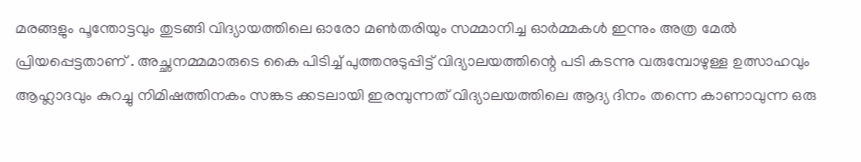മരങ്ങളും പൂന്തോട്ടവും തുടങ്ങി വിദ്യായത്തിലെ ഓരോ മൺതരിയും സമ്മാനിച്ച ഓർമ്മകൾ ഇന്നും അത്ര മേൽ പ്രിയപ്പെട്ടതാണ് . അച്ഛനമ്മമാരുടെ കൈ പിടിച്ച് പുത്തനുടുപ്പിട്ട് വിദ്യാലയത്തിന്റെ പടി കടന്നു വരുമ്പോഴുള്ള ഉത്സാഹവും ആഹ്ലാദവും കുറച്ചു നിമിഷത്തിനകം സങ്കട ക്കടലായി ഇരമ്പുന്നത് വിദ്യാലയത്തിലെ ആദ്യ ദിനം തന്നെ കാണാവുന്ന ഒരു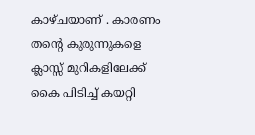കാഴ്ചയാണ് . കാരണം തന്റെ കുരുന്നുകളെ ക്ലാസ്സ് മുറികളിലേക്ക് കൈ പിടിച്ച് കയറ്റി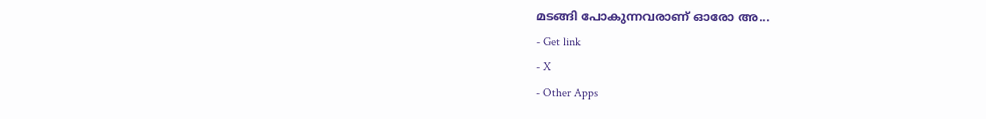മടങ്ങി പോകുന്നവരാണ് ഓരോ അ...
- Get link
- X
- Other Apps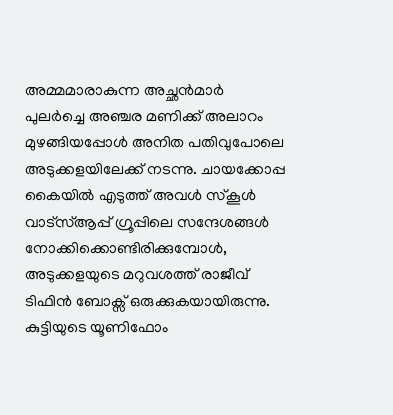അമ്മമാരാകുന്ന അച്ഛൻമാർ പുലർച്ചെ അഞ്ചര മണിക്ക് അലാറം മുഴങ്ങിയപ്പോൾ അനിത പതിവുപോലെ അടുക്കളയിലേക്ക് നടന്നു. ചായക്കോപ്പ കൈയിൽ എടുത്ത് അവൾ സ്കൂൾ വാട്സ്ആപ്പ് ഗ്രൂപ്പിലെ സന്ദേശങ്ങൾ നോക്കിക്കൊണ്ടിരിക്കുമ്പോൾ, അടുക്കളയുടെ മറുവശത്ത് രാജീവ് ടിഫിൻ ബോക്സ് ഒരുക്കുകയായിരുന്നു. കുട്ടിയുടെ യൂണിഫോം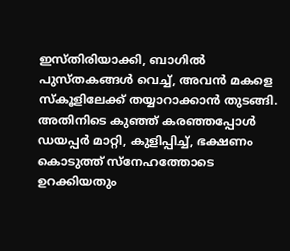ഇസ്തിരിയാക്കി, ബാഗിൽ പുസ്തകങ്ങൾ വെച്ച്, അവൻ മകളെ സ്കൂളിലേക്ക് തയ്യാറാക്കാൻ തുടങ്ങി. അതിനിടെ കുഞ്ഞ് കരഞ്ഞപ്പോൾ ഡയപ്പർ മാറ്റി, കുളിപ്പിച്ച്, ഭക്ഷണം കൊടുത്ത് സ്നേഹത്തോടെ ഉറക്കിയതും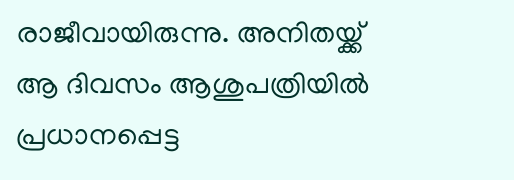രാജീവായിരുന്നു. അനിതയ്ക്ക് ആ ദിവസം ആശുപത്രിയിൽ പ്രധാനപ്പെട്ട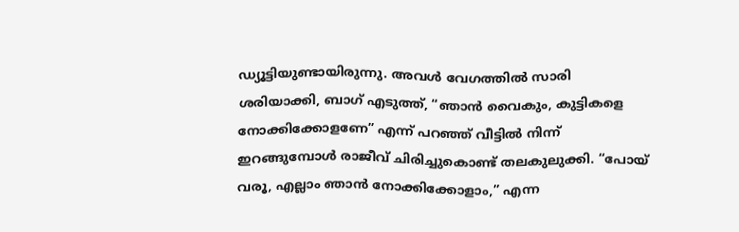ഡ്യൂട്ടിയുണ്ടായിരുന്നു. അവൾ വേഗത്തിൽ സാരി ശരിയാക്കി, ബാഗ് എടുത്ത്, “ഞാൻ വൈകും, കുട്ടികളെ നോക്കിക്കോളണേ” എന്ന് പറഞ്ഞ് വീട്ടിൽ നിന്ന് ഇറങ്ങുമ്പോൾ രാജീവ് ചിരിച്ചുകൊണ്ട് തലകുലുക്കി. “പോയ് വരൂ, എല്ലാം ഞാൻ നോക്കിക്കോളാം,” എന്ന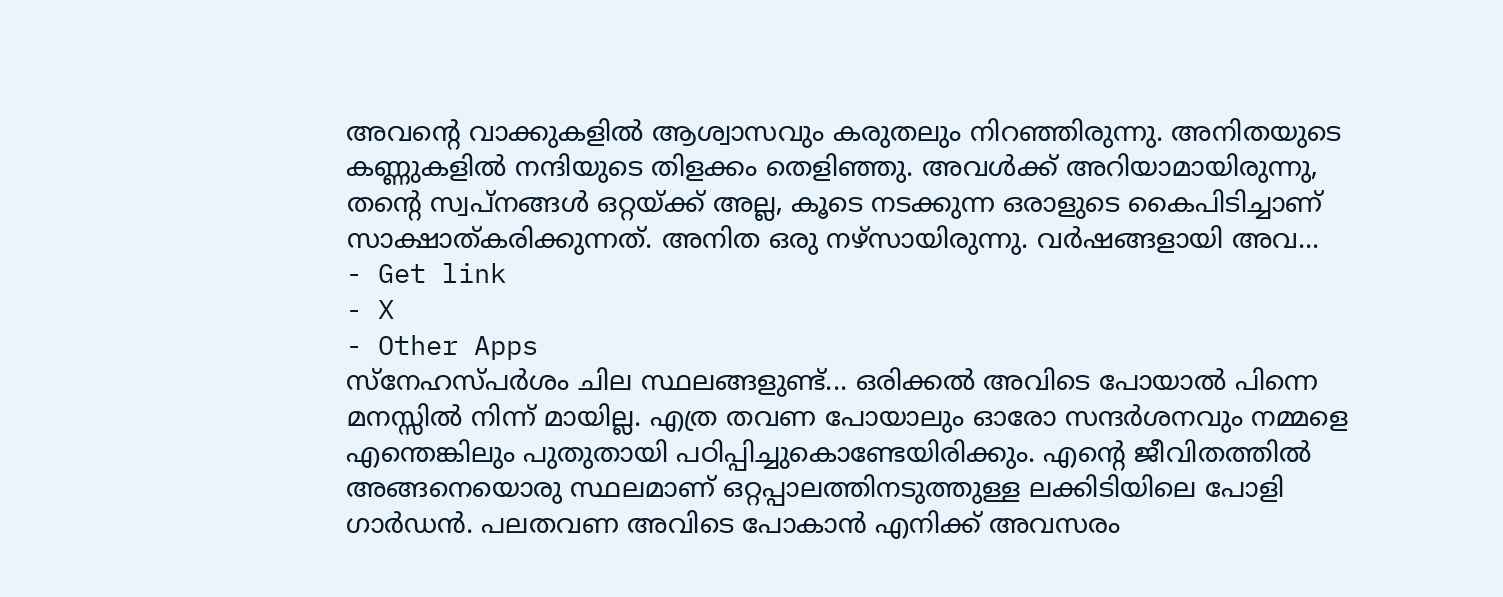അവന്റെ വാക്കുകളിൽ ആശ്വാസവും കരുതലും നിറഞ്ഞിരുന്നു. അനിതയുടെ കണ്ണുകളിൽ നന്ദിയുടെ തിളക്കം തെളിഞ്ഞു. അവൾക്ക് അറിയാമായിരുന്നു, തന്റെ സ്വപ്നങ്ങൾ ഒറ്റയ്ക്ക് അല്ല, കൂടെ നടക്കുന്ന ഒരാളുടെ കൈപിടിച്ചാണ് സാക്ഷാത്കരിക്കുന്നത്. അനിത ഒരു നഴ്സായിരുന്നു. വർഷങ്ങളായി അവ...
- Get link
- X
- Other Apps
സ്നേഹസ്പർശം ചില സ്ഥലങ്ങളുണ്ട്... ഒരിക്കൽ അവിടെ പോയാൽ പിന്നെ മനസ്സിൽ നിന്ന് മായില്ല. എത്ര തവണ പോയാലും ഓരോ സന്ദർശനവും നമ്മളെ എന്തെങ്കിലും പുതുതായി പഠിപ്പിച്ചുകൊണ്ടേയിരിക്കും. എന്റെ ജീവിതത്തിൽ അങ്ങനെയൊരു സ്ഥലമാണ് ഒറ്റപ്പാലത്തിനടുത്തുള്ള ലക്കിടിയിലെ പോളി ഗാർഡൻ. പലതവണ അവിടെ പോകാൻ എനിക്ക് അവസരം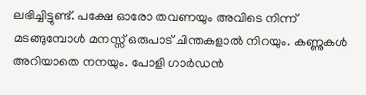ലഭിച്ചിട്ടുണ്ട്. പക്ഷേ ഓരോ തവണയും അവിടെ നിന്ന് മടങ്ങുമ്പോൾ മനസ്സ് ഒരുപാട് ചിന്തകളാൽ നിറയും. കണ്ണുകൾ അറിയാതെ നനയും. പോളി ഗാർഡൻ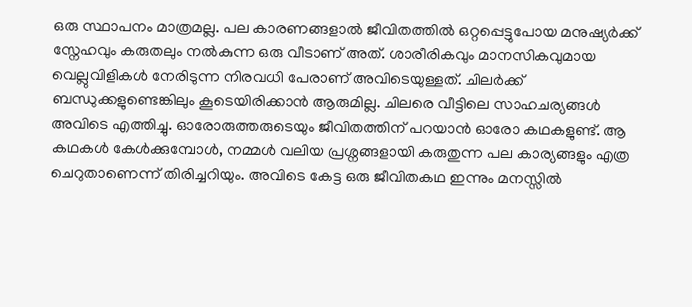ഒരു സ്ഥാപനം മാത്രമല്ല. പല കാരണങ്ങളാൽ ജീവിതത്തിൽ ഒറ്റപ്പെട്ടുപോയ മനുഷ്യർക്ക് സ്നേഹവും കരുതലും നൽകുന്ന ഒരു വീടാണ് അത്. ശാരീരികവും മാനസികവുമായ വെല്ലുവിളികൾ നേരിടുന്ന നിരവധി പേരാണ് അവിടെയുള്ളത്. ചിലർക്ക് ബന്ധുക്കളുണ്ടെങ്കിലും കൂടെയിരിക്കാൻ ആരുമില്ല. ചിലരെ വീട്ടിലെ സാഹചര്യങ്ങൾ അവിടെ എത്തിച്ചു. ഓരോരുത്തരുടെയും ജീവിതത്തിന് പറയാൻ ഓരോ കഥകളുണ്ട്. ആ കഥകൾ കേൾക്കുമ്പോൾ, നമ്മൾ വലിയ പ്രശ്നങ്ങളായി കരുതുന്ന പല കാര്യങ്ങളും എത്ര ചെറുതാണെന്ന് തിരിച്ചറിയും. അവിടെ കേട്ട ഒരു ജീവിതകഥ ഇന്നും മനസ്സിൽ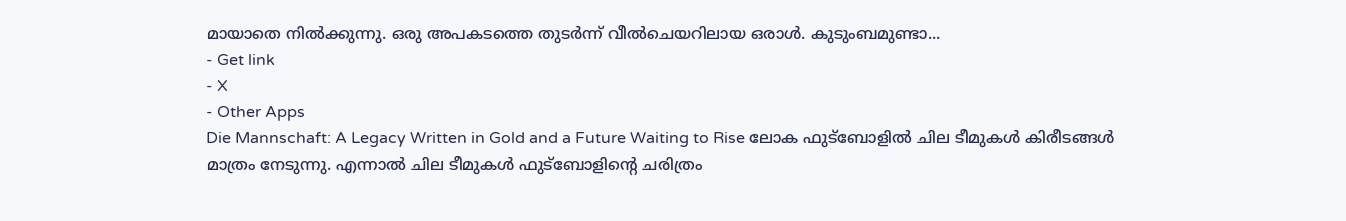മായാതെ നിൽക്കുന്നു. ഒരു അപകടത്തെ തുടർന്ന് വീൽചെയറിലായ ഒരാൾ. കുടുംബമുണ്ടാ...
- Get link
- X
- Other Apps
Die Mannschaft: A Legacy Written in Gold and a Future Waiting to Rise ലോക ഫുട്ബോളിൽ ചില ടീമുകൾ കിരീടങ്ങൾ മാത്രം നേടുന്നു. എന്നാൽ ചില ടീമുകൾ ഫുട്ബോളിന്റെ ചരിത്രം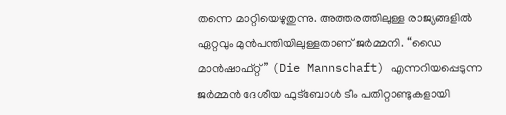തന്നെ മാറ്റിയെഴുതുന്നു. അത്തരത്തിലുള്ള രാജ്യങ്ങളിൽ ഏറ്റവും മുൻപന്തിയിലുള്ളതാണ് ജർമ്മനി. “ഡൈ മാൻഷാഫ്റ്റ്” (Die Mannschaft) എന്നറിയപ്പെടുന്ന ജർമ്മൻ ദേശീയ ഫുട്ബോൾ ടീം പതിറ്റാണ്ടുകളായി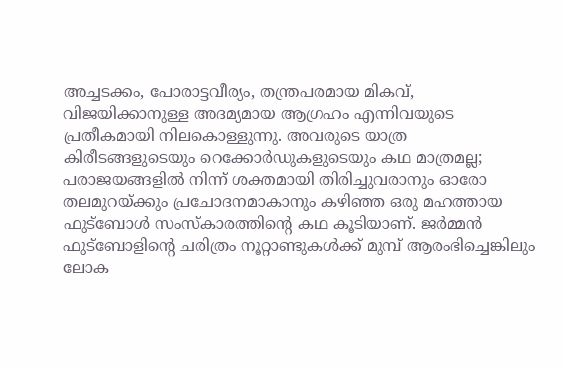അച്ചടക്കം, പോരാട്ടവീര്യം, തന്ത്രപരമായ മികവ്, വിജയിക്കാനുള്ള അദമ്യമായ ആഗ്രഹം എന്നിവയുടെ പ്രതീകമായി നിലകൊള്ളുന്നു. അവരുടെ യാത്ര കിരീടങ്ങളുടെയും റെക്കോർഡുകളുടെയും കഥ മാത്രമല്ല; പരാജയങ്ങളിൽ നിന്ന് ശക്തമായി തിരിച്ചുവരാനും ഓരോ തലമുറയ്ക്കും പ്രചോദനമാകാനും കഴിഞ്ഞ ഒരു മഹത്തായ ഫുട്ബോൾ സംസ്കാരത്തിന്റെ കഥ കൂടിയാണ്. ജർമ്മൻ ഫുട്ബോളിന്റെ ചരിത്രം നൂറ്റാണ്ടുകൾക്ക് മുമ്പ് ആരംഭിച്ചെങ്കിലും ലോക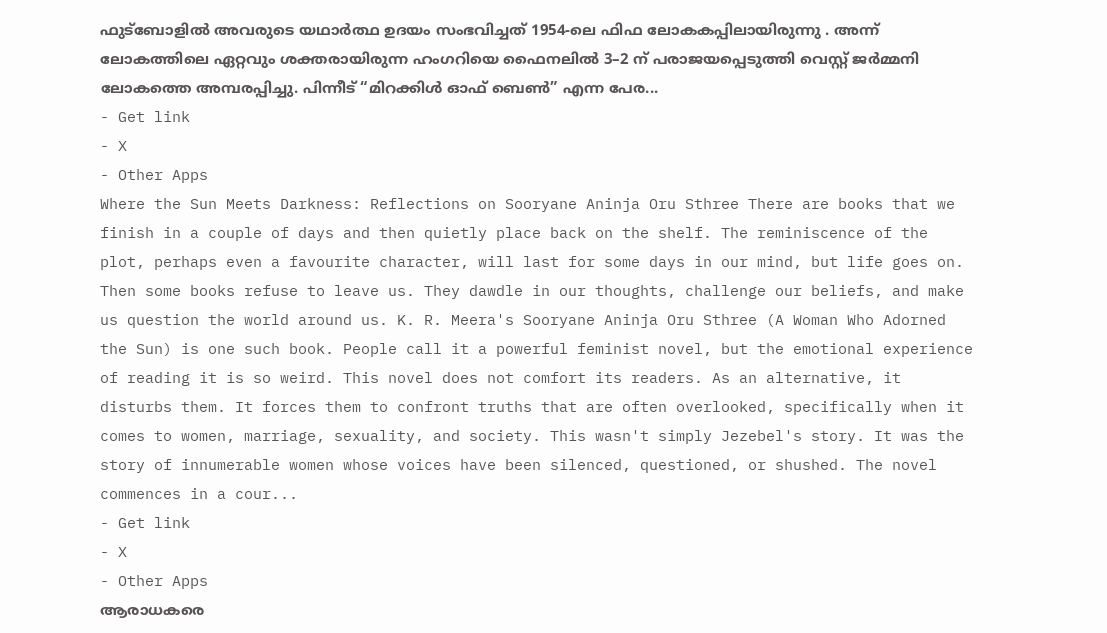ഫുട്ബോളിൽ അവരുടെ യഥാർത്ഥ ഉദയം സംഭവിച്ചത് 1954-ലെ ഫിഫ ലോകകപ്പിലായിരുന്നു . അന്ന് ലോകത്തിലെ ഏറ്റവും ശക്തരായിരുന്ന ഹംഗറിയെ ഫൈനലിൽ 3–2 ന് പരാജയപ്പെടുത്തി വെസ്റ്റ് ജർമ്മനി ലോകത്തെ അമ്പരപ്പിച്ചു. പിന്നീട് “മിറക്കിൾ ഓഫ് ബെൺ” എന്ന പേര...
- Get link
- X
- Other Apps
Where the Sun Meets Darkness: Reflections on Sooryane Aninja Oru Sthree There are books that we finish in a couple of days and then quietly place back on the shelf. The reminiscence of the plot, perhaps even a favourite character, will last for some days in our mind, but life goes on. Then some books refuse to leave us. They dawdle in our thoughts, challenge our beliefs, and make us question the world around us. K. R. Meera's Sooryane Aninja Oru Sthree (A Woman Who Adorned the Sun) is one such book. People call it a powerful feminist novel, but the emotional experience of reading it is so weird. This novel does not comfort its readers. As an alternative, it disturbs them. It forces them to confront truths that are often overlooked, specifically when it comes to women, marriage, sexuality, and society. This wasn't simply Jezebel's story. It was the story of innumerable women whose voices have been silenced, questioned, or shushed. The novel commences in a cour...
- Get link
- X
- Other Apps
ആരാധകരെ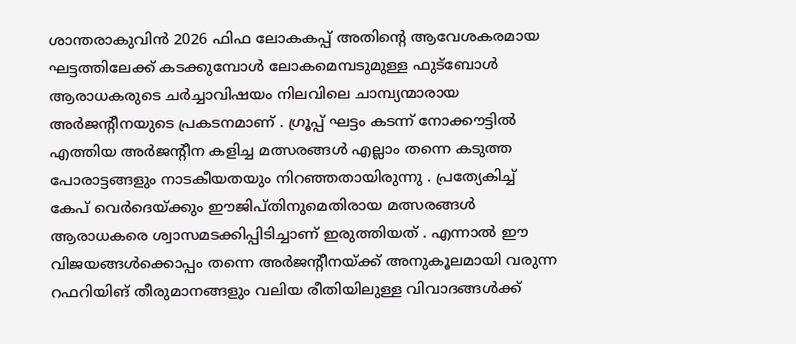ശാന്തരാകുവിൻ 2026 ഫിഫ ലോകകപ്പ് അതിന്റെ ആവേശകരമായ ഘട്ടത്തിലേക്ക് കടക്കുമ്പോൾ ലോകമെമ്പടുമുള്ള ഫുട്ബോൾ ആരാധകരുടെ ചർച്ചാവിഷയം നിലവിലെ ചാമ്പ്യന്മാരായ അർജന്റീനയുടെ പ്രകടനമാണ് . ഗ്രൂപ്പ് ഘട്ടം കടന്ന് നോക്കൗട്ടിൽ എത്തിയ അർജന്റീന കളിച്ച മത്സരങ്ങൾ എല്ലാം തന്നെ കടുത്ത പോരാട്ടങ്ങളും നാടകീയതയും നിറഞ്ഞതായിരുന്നു . പ്രത്യേകിച്ച് കേപ് വെർദെയ്ക്കും ഈജിപ്തിനുമെതിരായ മത്സരങ്ങൾ ആരാധകരെ ശ്വാസമടക്കിപ്പിടിച്ചാണ് ഇരുത്തിയത് . എന്നാൽ ഈ വിജയങ്ങൾക്കൊപ്പം തന്നെ അർജന്റീനയ്ക്ക് അനുകൂലമായി വരുന്ന റഫറിയിങ് തീരുമാനങ്ങളും വലിയ രീതിയിലുള്ള വിവാദങ്ങൾക്ക്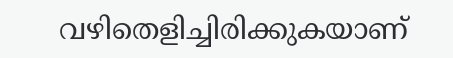വഴിതെളിച്ചിരിക്കുകയാണ്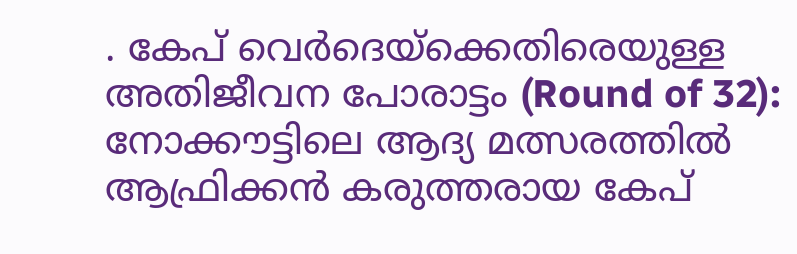. കേപ് വെർദെയ്ക്കെതിരെയുള്ള അതിജീവന പോരാട്ടം (Round of 32): നോക്കൗട്ടിലെ ആദ്യ മത്സരത്തിൽ ആഫ്രിക്കൻ കരുത്തരായ കേപ്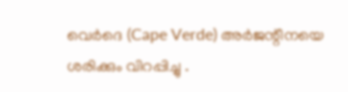വെർദെ (Cape Verde) അർജന്റീനയെ ശരിക്കും വിറപ്പിച്ചു .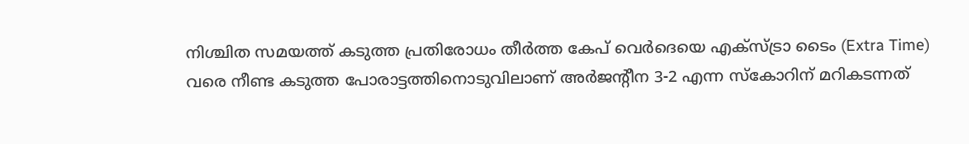നിശ്ചിത സമയത്ത് കടുത്ത പ്രതിരോധം തീർത്ത കേപ് വെർദെയെ എക്സ്ട്രാ ടൈം (Extra Time) വരെ നീണ്ട കടുത്ത പോരാട്ടത്തിനൊടുവിലാണ് അർജന്റീന 3-2 എന്ന സ്കോറിന് മറികടന്നത്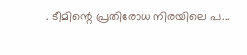. ടീമിന്റെ പ്രതിരോധ നിരയിലെ പ...